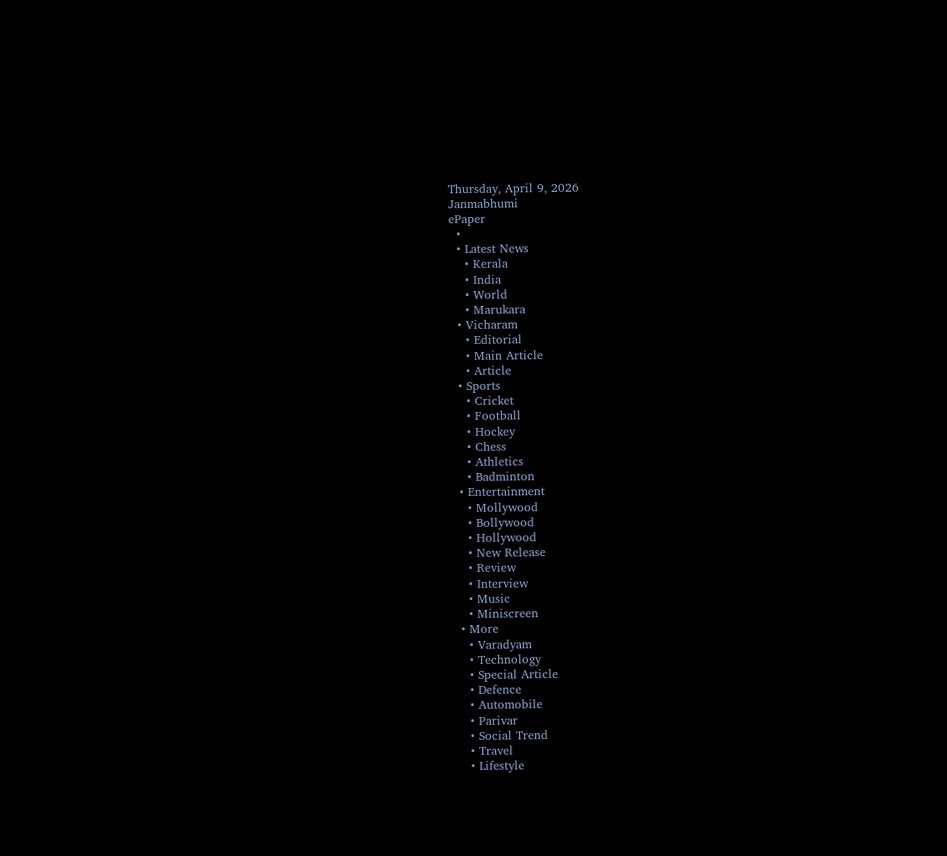Thursday, April 9, 2026
Janmabhumi
ePaper
  •
  • Latest News
    • Kerala
    • India
    • World
    • Marukara
  • Vicharam
    • Editorial
    • Main Article
    • Article
  • Sports
    • Cricket
    • Football
    • Hockey
    • Chess
    • Athletics
    • Badminton
  • Entertainment
    • Mollywood
    • Bollywood
    • Hollywood
    • New Release
    • Review
    • Interview
    • Music
    • Miniscreen
  • More
    • Varadyam
    • Technology
    • Special Article
    • Defence
    • Automobile
    • Parivar
    • Social Trend
    • Travel
    • Lifestyle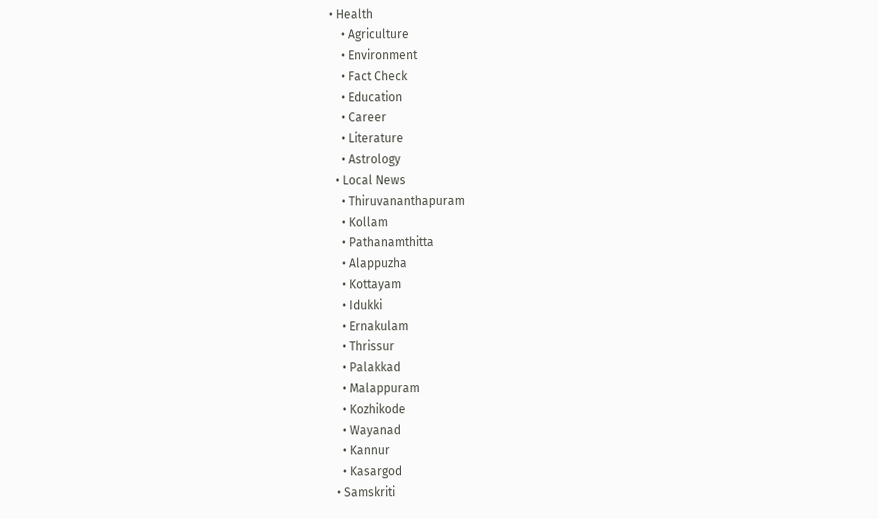• Health
    • Agriculture
    • Environment
    • Fact Check
    • Education
    • Career
    • Literature
    • Astrology
  • Local News
    • Thiruvananthapuram
    • Kollam
    • Pathanamthitta
    • Alappuzha
    • Kottayam
    • Idukki
    • Ernakulam
    • Thrissur
    • Palakkad
    • Malappuram
    • Kozhikode
    • Wayanad
    • Kannur
    • Kasargod
  • Samskriti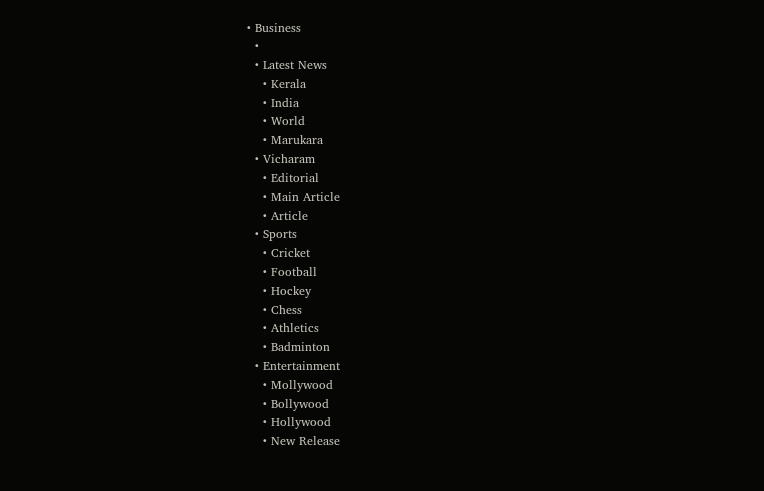• Business
  •
  • Latest News
    • Kerala
    • India
    • World
    • Marukara
  • Vicharam
    • Editorial
    • Main Article
    • Article
  • Sports
    • Cricket
    • Football
    • Hockey
    • Chess
    • Athletics
    • Badminton
  • Entertainment
    • Mollywood
    • Bollywood
    • Hollywood
    • New Release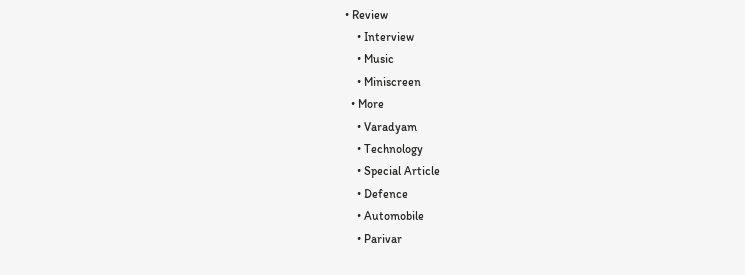• Review
    • Interview
    • Music
    • Miniscreen
  • More
    • Varadyam
    • Technology
    • Special Article
    • Defence
    • Automobile
    • Parivar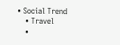• Social Trend
    • Travel
    •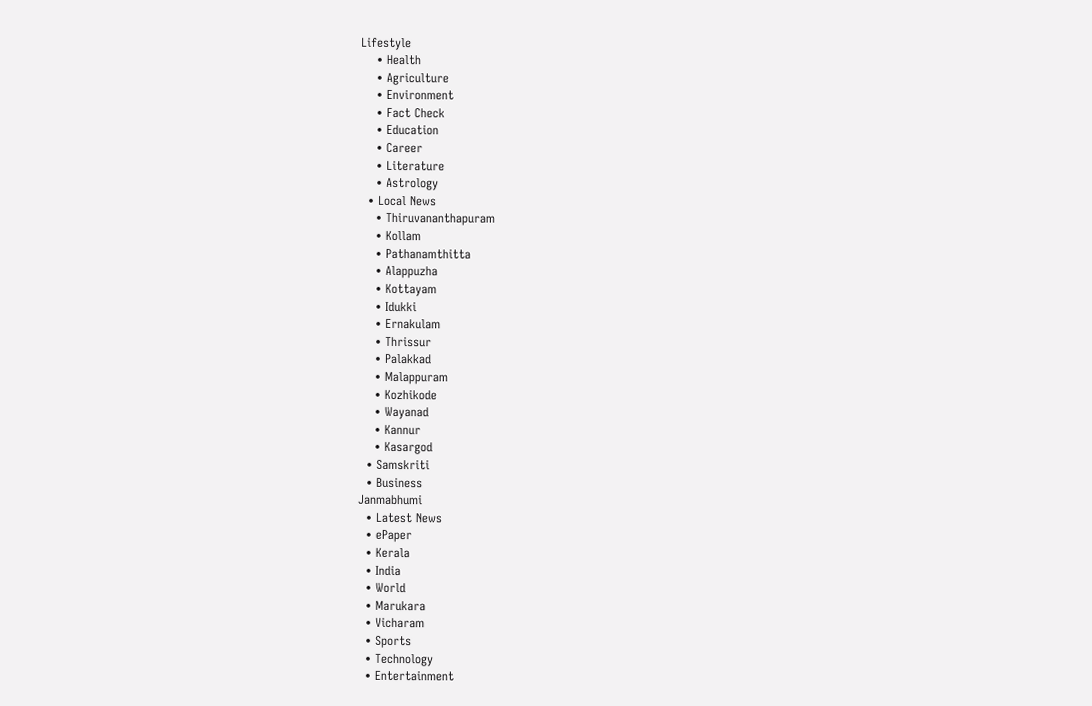Lifestyle
    • Health
    • Agriculture
    • Environment
    • Fact Check
    • Education
    • Career
    • Literature
    • Astrology
  • Local News
    • Thiruvananthapuram
    • Kollam
    • Pathanamthitta
    • Alappuzha
    • Kottayam
    • Idukki
    • Ernakulam
    • Thrissur
    • Palakkad
    • Malappuram
    • Kozhikode
    • Wayanad
    • Kannur
    • Kasargod
  • Samskriti
  • Business
Janmabhumi
  • Latest News
  • ePaper
  • Kerala
  • India
  • World
  • Marukara
  • Vicharam
  • Sports
  • Technology
  • Entertainment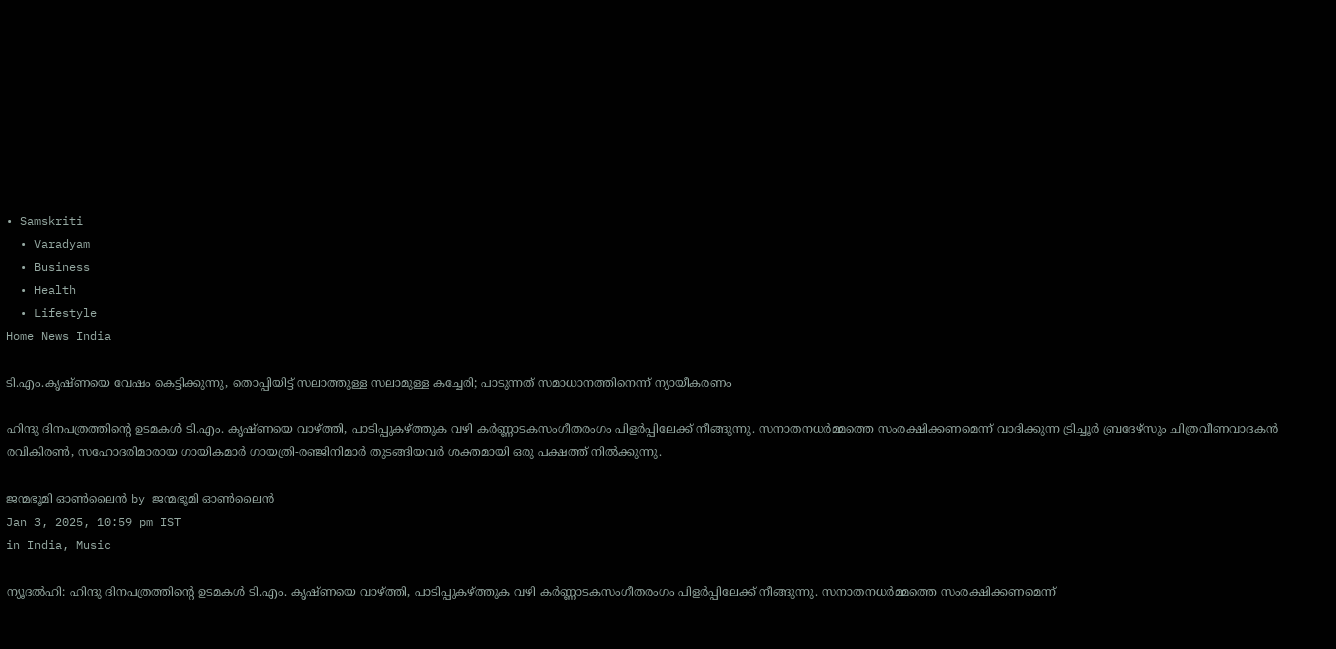• Samskriti
  • Varadyam
  • Business
  • Health
  • Lifestyle
Home News India

ടി.എം.കൃഷ്ണയെ വേഷം കെട്ടിക്കുന്നു, തൊപ്പിയിട്ട് സലാത്തുള്ള സലാമുള്ള കച്ചേരി; പാടുന്നത് സമാധാനത്തിനെന്ന് ന്യായീകരണം

ഹിന്ദു ദിനപത്രത്തിന്റെ ഉടമകള്‍ ടി.എം. കൃഷ്ണയെ വാഴ്‌ത്തി, പാടിപ്പുകഴ്‌ത്തുക വഴി കര്‍ണ്ണാടകസംഗീതരംഗം പിളര്‍പ്പിലേക്ക് നീങ്ങുന്നു. സനാതനധര്‍മ്മത്തെ സംരക്ഷിക്കണമെന്ന് വാദിക്കുന്ന ട്രിച്ചൂര്‍ ബ്രദേഴ്സും ചിത്രവീണവാദകന്‍ രവികിരണ്‍, സഹോദരിമാരായ ഗായികമാര്‍ ഗായത്രി-രഞ്ജിനിമാര്‍ തുടങ്ങിയവര്‍ ശക്തമായി ഒരു പക്ഷത്ത് നില്‍ക്കുന്നു.

ജന്മഭൂമി ഓണ്‍ലൈന്‍ by ജന്മഭൂമി ഓണ്‍ലൈന്‍
Jan 3, 2025, 10:59 pm IST
in India, Music

ന്യൂദല്‍ഹി: ഹിന്ദു ദിനപത്രത്തിന്റെ ഉടമകള്‍ ടി.എം. കൃഷ്ണയെ വാഴ്‌ത്തി, പാടിപ്പുകഴ്‌ത്തുക വഴി കര്‍ണ്ണാടകസംഗീതരംഗം പിളര്‍പ്പിലേക്ക് നീങ്ങുന്നു. സനാതനധര്‍മ്മത്തെ സംരക്ഷിക്കണമെന്ന്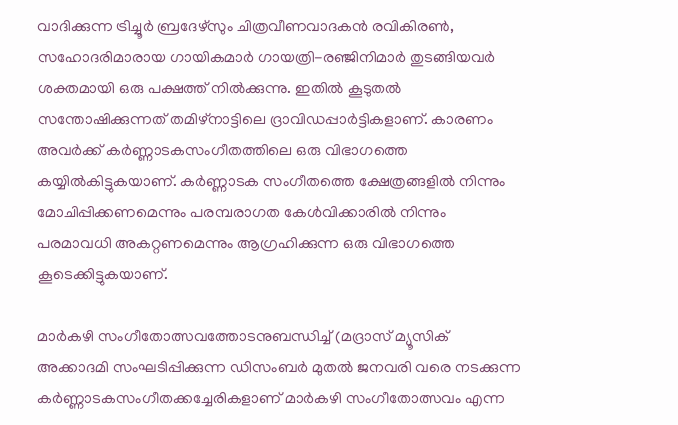വാദിക്കുന്ന ട്രിച്ചൂര്‍ ബ്രദേഴ്സും ചിത്രവീണവാദകന്‍ രവികിരണ്‍, സഹോദരിമാരായ ഗായികമാര്‍ ഗായത്രി-രഞ്ജിനിമാര്‍ തുടങ്ങിയവര്‍ ശക്തമായി ഒരു പക്ഷത്ത് നില്‍ക്കുന്നു. ഇതില്‍ കൂടുതല്‍ സന്തോഷിക്കുന്നത് തമിഴ്നാട്ടിലെ ദ്രാവിഡപ്പാര്‍ട്ടികളാണ്. കാരണം അവര്‍ക്ക് കര്‍ണ്ണാടകസംഗീതത്തിലെ ഒരു വിഭാഗത്തെ കയ്യില്‍കിട്ടുകയാണ്. കര്‍ണ്ണാടക സംഗീതത്തെ ക്ഷേത്രങ്ങളില്‍ നിന്നും മോചിപ്പിക്കണമെന്നും പരമ്പരാഗത കേള്‍വിക്കാരില്‍ നിന്നും പരമാവധി അകറ്റണമെന്നും ആഗ്രഹിക്കുന്ന ഒരു വിഭാഗത്തെ കൂടെക്കിട്ടുകയാണ്.

മാര്‍കഴി സംഗീതോത്സവത്തോടനുബന്ധിച്ച് (മദ്രാസ് മ്യൂസിക് അക്കാദമി സംഘടിപ്പിക്കുന്ന ഡിസംബര്‍ മുതല്‍ ജനവരി വരെ നടക്കുന്ന കര്‍ണ്ണാടകസംഗീതക്കച്ചേരികളാണ് മാര്‍കഴി സംഗീതോത്സവം എന്ന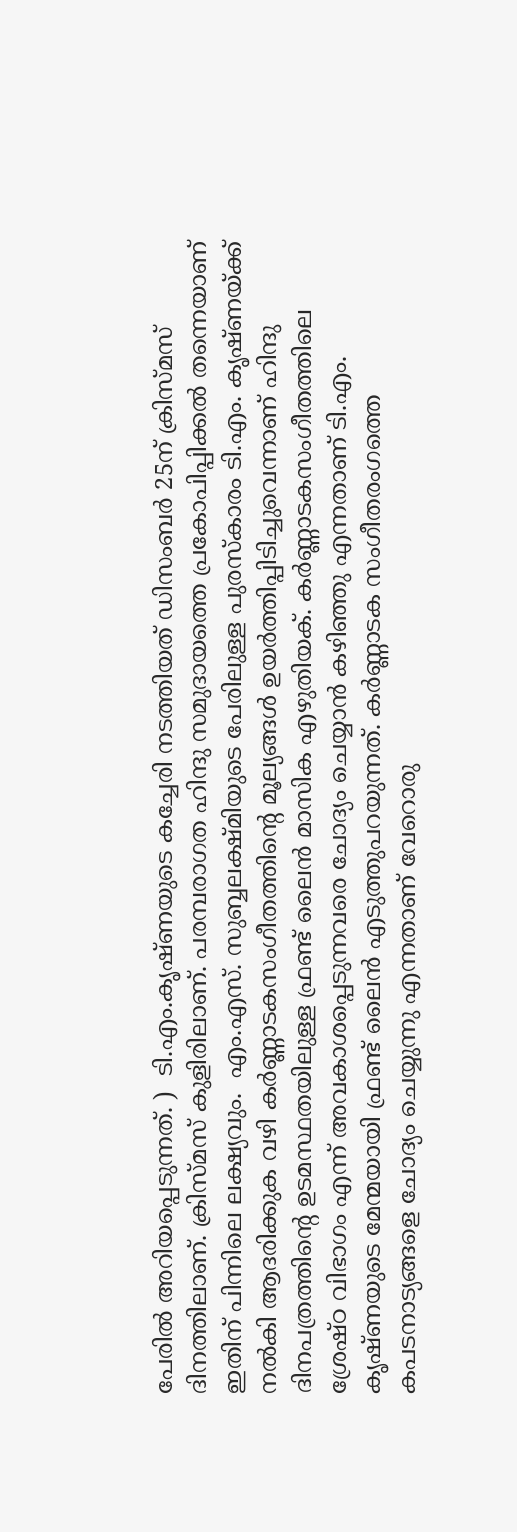പേരില്‍ അറിയപ്പെടുന്നത്. )  ടി.എം.കൃഷ്ണയുടെ കച്ചേരി നടത്തിയത് ഡിസംബര്‍ 25ന് ക്രിസ്മസ് ദിനത്തിലാണ്. ക്രിസ്മസ് കുളിരിലാണ്. പരമ്പരാഗത ഹിന്ദു സമുദായത്തെ പ്രകോപിപ്പിക്കല്‍ തന്നെയാണ് ഇതിന് പിന്നിലെ ലക്ഷ്യവും.  എം.എസ്. സുബ്ബലക്ഷ്മിയുടെ പേരിലുള്ള പുരസ്കാരം ടി.എം. കൃഷ്ണയ്‌ക്ക് നല്‍കി ആദരിക്കുക വഴി കര്‍ണ്ണാടകസംഗീതത്തിന്റെ മൂല്യങ്ങള്‍ ഉയര്‍ത്തിപ്പിടിച്ചുവെന്നാണ് ഹിന്ദു ദിനപത്രത്തിന്റെ ഉടമസ്ഥതയിലുള്ള ഫ്രണ്ട് ലൈന്‍ മാസിക എഴുതിയക്. കര്‍ണ്ണാടകസംഗീതത്തിലെ ശ്രേഷ്ഠ വിഭാഗം എന്ന് അവകാശപ്പെടുന്നവരെ ചോദ്യം ചെയ്യാന്‍ കഴിഞ്ഞു എന്നതാണ് ടി.എം. കൃഷ്ണയുടെ മേന്മയായി ഫ്രണ്ട് ലൈന്‍ എടുത്തുപറയുന്നത്. കര്‍ണ്ണാടക സംഗീതരംഗത്തെ കപടനാട്യങ്ങളെ ചോദ്യം ചെയ്യുന്നു എന്നതാണ് വേറൊരു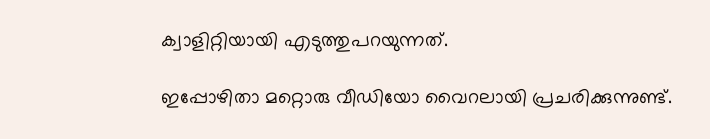ക്വാളിറ്റിയായി എടുത്തുപറയുന്നത്.

ഇപ്പോഴിതാ മറ്റൊരു വീഡിയോ വൈറലായി പ്രചരിക്കുന്നുണ്ട്.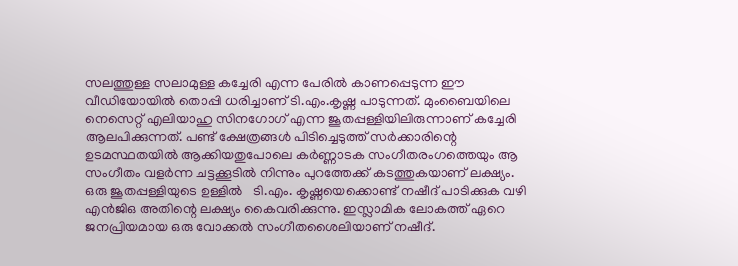സലത്തുള്ള സലാമുള്ള കച്ചേരി എന്ന പേരില്‍ കാണപ്പെടുന്ന ഈ വീഡിയോയില്‍ തൊപ്പി ധരിച്ചാണ് ടി.എം.കൃഷ്ണ പാടുന്നത്. മുംബൈയിലെ നെസെറ്റ് എലിയാഹു സിനഗോഗ് എന്ന ജൂതപ്പള്ളിയിലിരുന്നാണ് കച്ചേരി ആലപിക്കുന്നത്. പണ്ട് ക്ഷേത്രങ്ങള്‍ പിടിച്ചെടുത്ത് സര്‍ക്കാരിന്റെ ഉടമസ്ഥതയില്‍ ആക്കിയതുപോലെ കര്‍ണ്ണാടക സംഗീതരംഗത്തെയും ആ സംഗീതം വളര്‍ന്ന ചട്ടക്കൂടില്‍ നിന്നും പുറത്തേക്ക് കടത്തുകയാണ് ലക്ഷ്യം. ഒരു ജൂതപ്പള്ളിയുടെ ഉള്ളില്‍   ടി.എം. കൃഷ്ണയെക്കൊണ്ട് നഷീദ് പാടിക്കുക വഴി എന്‍ജിഒ അതിന്റെ ലക്ഷ്യം കൈവരിക്കുന്നു. ഇസ്ലാമിക ലോകത്ത് ഏറെ ജനപ്രിയമായ ഒരു വോക്കല്‍ സംഗീതശൈലിയാണ് നഷീദ്.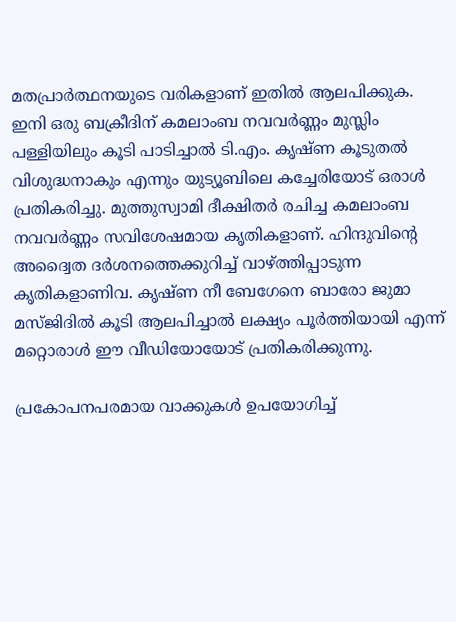മതപ്രാര്‍ത്ഥനയുടെ വരികളാണ് ഇതില്‍ ആലപിക്കുക. ഇനി ഒരു ബക്രീദിന് കമലാംബ നവവര്‍ണ്ണം മുസ്ലിം പള്ളിയിലും കൂടി പാടിച്ചാല്‍ ടി.എം. കൃഷ്ണ കൂടുതല്‍ വിശുദ്ധനാകും എന്നും യുട്യൂബിലെ കച്ചേരിയോട് ഒരാള്‍ പ്രതികരിച്ചു. മുത്തുസ്വാമി ദീക്ഷിതര്‍ രചിച്ച കമലാംബ നവവര്‍ണ്ണം സവിശേഷമായ കൃതികളാണ്. ഹിന്ദുവിന്റെ അദ്വൈത ദര്‍ശനത്തെക്കുറിച്ച് വാഴ്‌ത്തിപ്പാടുന്ന കൃതികളാണിവ. കൃഷ്ണ നീ ബേഗേനെ ബാരോ ജുമാ മസ്ജിദില്‍ കൂടി ആലപിച്ചാല്‍ ലക്ഷ്യം പൂര്‍ത്തിയായി എന്ന് മറ്റൊരാള്‍ ഈ വീഡിയോയോട് പ്രതികരിക്കുന്നു.

പ്രകോപനപരമായ വാക്കുകള്‍ ഉപയോഗിച്ച്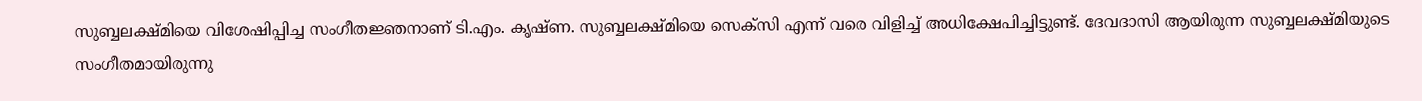സുബ്ബലക്ഷ്മിയെ വിശേഷിപ്പിച്ച സംഗീതജ്ഞനാണ് ടി.എം. കൃഷ്ണ. സുബ്ബലക്ഷ്മിയെ സെക്സി എന്ന് വരെ വിളിച്ച് അധിക്ഷേപിച്ചിട്ടുണ്ട്. ദേവദാസി ആയിരുന്ന സുബ്ബലക്ഷ്മിയുടെ സംഗീതമായിരുന്നു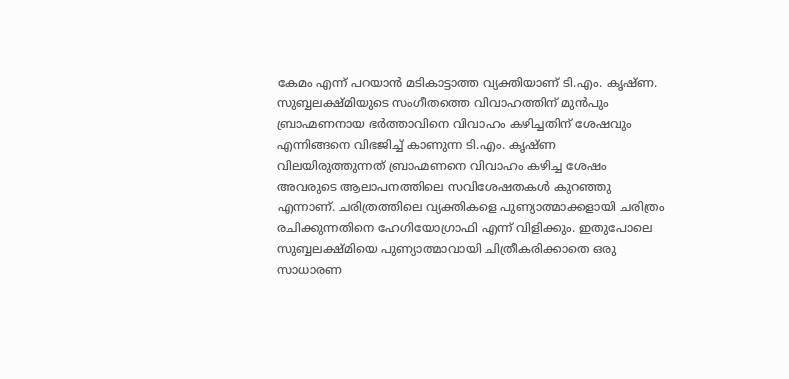കേമം എന്ന് പറയാന്‍ മടികാട്ടാത്ത വ്യക്തിയാണ് ടി.എം. കൃഷ്ണ. സുബ്ബലക്ഷ്മിയുടെ സംഗീതത്തെ വിവാഹത്തിന് മുന്‍പും ബ്രാഹ്മണനായ ഭര്‍ത്താവിനെ വിവാഹം കഴിച്ചതിന് ശേഷവും എന്നിങ്ങനെ വിഭജിച്ച് കാണുന്ന ടി.എം. കൃഷ്ണ വിലയിരുത്തുന്നത് ബ്രാഹ്മണനെ വിവാഹം കഴിച്ച ശേഷം അവരുടെ ആലാപനത്തിലെ സവിശേഷതകള്‍ കുറഞ്ഞു എന്നാണ്. ചരിത്രത്തിലെ വ്യക്തികളെ പുണ്യാത്മാക്കളായി ചരിത്രം രചിക്കുന്നതിനെ ഹേഗിയോഗ്രാഫി എന്ന് വിളിക്കും. ഇതുപോലെ സുബ്ബലക്ഷ്മിയെ പുണ്യാത്മാവായി ചിത്രീകരിക്കാതെ ഒരു സാധാരണ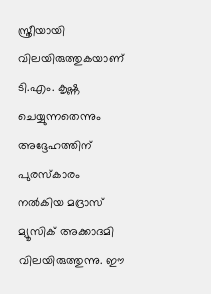സ്ത്രീയായി വിലയിരുത്തുകയാണ് ടി.എം. കൃഷ്ണ ചെയ്യുന്നതെന്നും അദ്ദേഹത്തിന് പുരസ്കാരം നല്‍കിയ മദ്രാസ് മ്യൂസിക് അക്കാദമി വിലയിരുത്തുന്നു. ഈ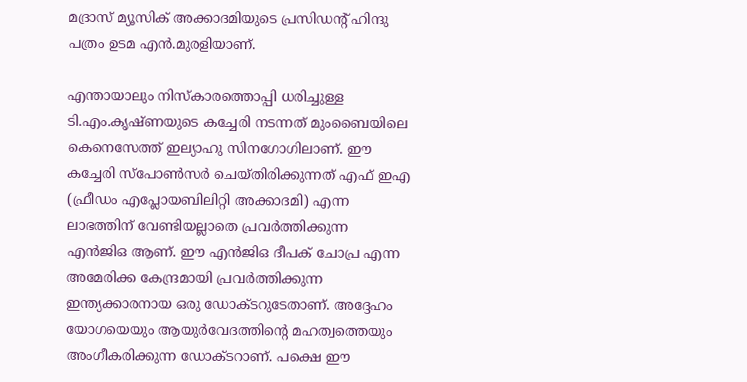മദ്രാസ് മ്യൂസിക് അക്കാദമിയുടെ പ്രസിഡന്‍റ് ഹിന്ദു പത്രം ഉടമ എന്‍.മുരളിയാണ്.

എന്തായാലും നിസ്കാരത്തൊപ്പി ധരിച്ചുള്ള ടി.എം.കൃഷ്ണയുടെ കച്ചേരി നടന്നത് മുംബൈയിലെ കെനെസേത്ത് ഇല്യാഹു സിനഗോഗിലാണ്. ഈ കച്ചേരി സ്പോണ്‍സര്‍ ചെയ്തിരിക്കുന്നത് എഫ് ഇഎ (ഫ്രീഡം എപ്ലോയബിലിറ്റി അക്കാദമി) എന്ന ലാഭത്തിന് വേണ്ടിയല്ലാതെ പ്രവര്‍ത്തിക്കുന്ന എന്‍ജിഒ ആണ്. ഈ എന്‍ജിഒ ദീപക് ചോപ്ര എന്ന അമേരിക്ക കേന്ദ്രമായി പ്രവര്‍ത്തിക്കുന്ന ഇന്ത്യക്കാരനായ ഒരു ഡോക്ടറുടേതാണ്. അദ്ദേഹം യോഗയെയും ആയുര്‍വേദത്തിന്റെ മഹത്വത്തെയും അംഗീകരിക്കുന്ന ഡോക്ടറാണ്. പക്ഷെ ഈ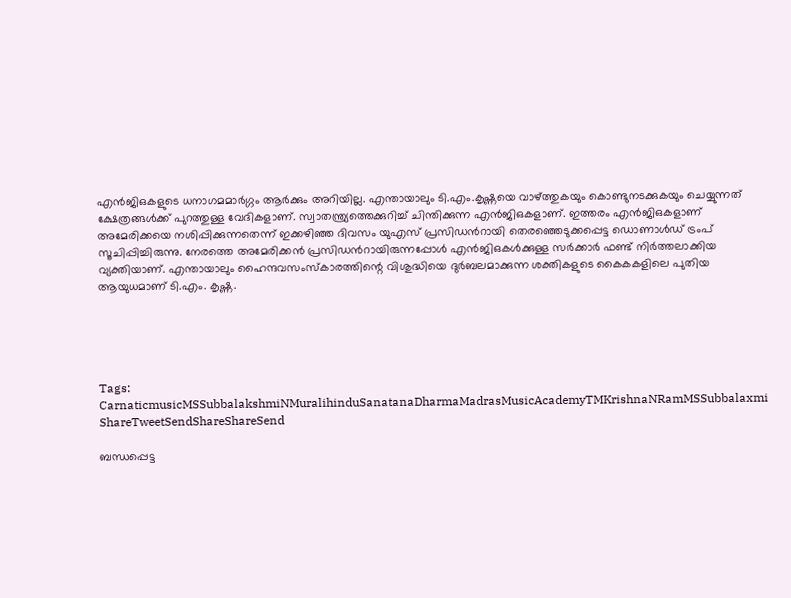എന്‍ജിഒകളുടെ ധനാഗമമാര്‍ഗ്ഗം ആര്‍ക്കും അറിയില്ല. എന്തായാലും ടി.എം.കൃഷ്ണയെ വാഴ്‌ത്തുകയും കൊണ്ടുനടക്കുകയും ചെയ്യുന്നത് ക്ഷേത്രങ്ങള്‍ക്ക് പുറത്തുള്ള വേദികളാണ്. സ്വാതന്ത്ര്യത്തെക്കുറിച്ച് ചിന്തിക്കുന്ന എന്‍ജിഒകളാണ്. ഇത്തരം എന്‍ജിഒകളാണ് അമേരിക്കയെ നശിപ്പിക്കുന്നതെന്ന് ഇക്കഴിഞ്ഞ ദിവസം യുഎസ് പ്രസിഡന്‍റായി തെരഞ്ഞെടുക്കപ്പെട്ട ഡൊണാള്‍ഡ് ട്രംപ് സൂചിപ്പിച്ചിരുന്നു. നേരത്തെ അമേരിക്കന്‍ പ്രസിഡന്‍റായിരുന്നപ്പോള്‍ എന്‍ജിഒകള്‍ക്കുള്ള സര്‍ക്കാര്‍ ഫണ്ട് നിര്‍ത്തലാക്കിയ വ്യക്തിയാണ്. എന്തായാലും ഹൈന്ദവസംസ്കാരത്തിന്റെ വിശുദ്ധിയെ ദുര്‍ബലമാക്കുന്ന ശക്തികളുടെ കൈകകളിലെ പുതിയ ആയുധമാണ് ടി.എം. കൃഷ്ണ.





Tags: CarnaticmusicMSSubbalakshmiNMuralihinduSanatanaDharmaMadrasMusicAcademyTMKrishnaNRamMSSubbalaxmi
ShareTweetSendShareShareSend

ബന്ധപ്പെട്ട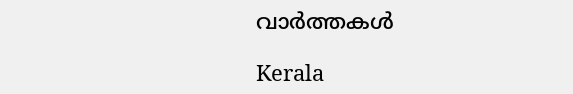വാര്‍ത്തകള്‍

Kerala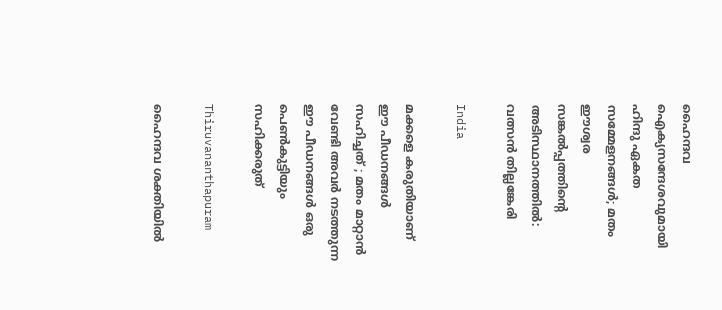ഹൈന്ദവ ഐക്യസന്ദേശവുമായി ഹിന്ദു ഏകത സമ്മേളനങ്ങള്‍; മതം ഈശ്വര സങ്കല്‍പ്പത്തിന്റെ അടിസ്ഥാനത്തില്‍: വത്സന്‍ തില്ലങ്കേരി

India

മക്കളെ കരുതിയാണ് ഈ പീഡനങ്ങൾ സഹിച്ചത് ; മതം മാറ്റാൻ വേണ്ടി അവർ നടത്തുന്ന ഈ പീഡനങ്ങൾ ഒരു പെൺകുട്ടിയും സഹിക്കരുത്

Thiruvananthapuram

ഹൈന്ദവ ശക്തിയില്‍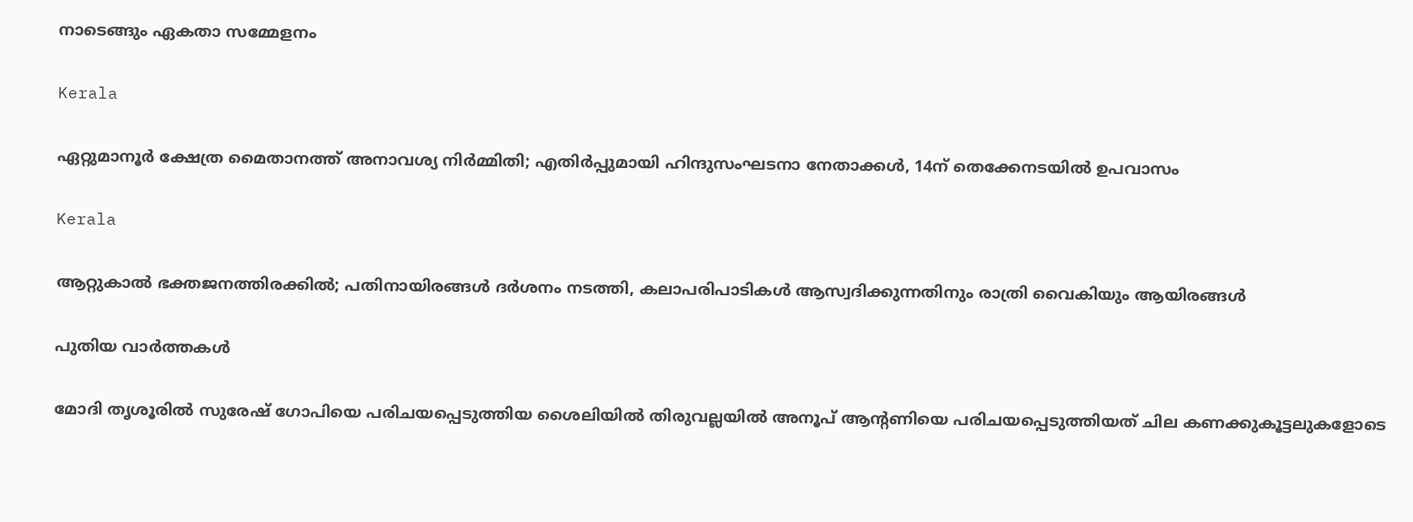നാടെങ്ങും ഏകതാ സമ്മേളനം

Kerala

ഏറ്റുമാനൂര്‍ ക്ഷേത്ര മൈതാനത്ത് അനാവശ്യ നിര്‍മ്മിതി; എതിർപ്പുമായി ഹിന്ദുസംഘടനാ നേതാക്കള്‍, 14ന് തെക്കേനടയില്‍ ഉപവാസം

Kerala

ആറ്റുകാല്‍ ഭക്തജനത്തിരക്കില്‍; പതിനായിരങ്ങള്‍ ദര്‍ശനം നടത്തി, കലാപരിപാടികള്‍ ആസ്വദിക്കുന്നതിനും രാത്രി വൈകിയും ആയിരങ്ങൾ

പുതിയ വാര്‍ത്തകള്‍

മോദി തൃശൂരില്‍ സുരേഷ് ഗോപിയെ പരിചയപ്പെടുത്തിയ ശൈലിയില്‍ തിരുവല്ലയില്‍ അനൂപ് ആന്‍റണിയെ പരിചയപ്പെടുത്തിയത് ചില കണക്കുകൂട്ടലുകളോടെ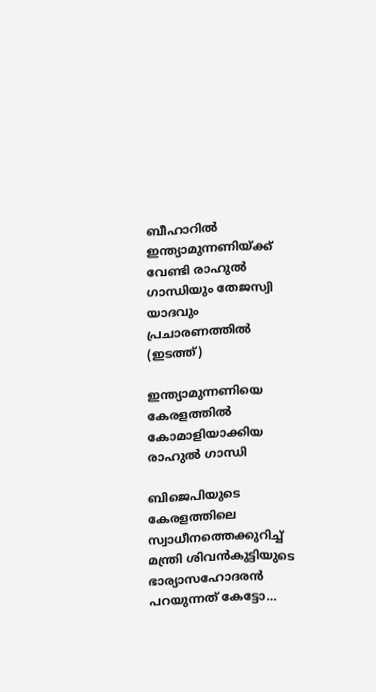ബീഹാറില്‍ ഇന്ത്യാമുന്നണിയ്ക്ക് വേണ്ടി രാഹുല്‍ ഗാന്ധിയും തേജസ്വി യാദവും പ്രചാരണത്തില്‍ (ഇടത്ത്)

ഇന്ത്യാമുന്നണിയെ കേരളത്തില്‍ കോമാളിയാക്കിയ രാഹുല്‍ ഗാന്ധി

ബിജെപിയുടെ കേരളത്തിലെ സ്വാധീനത്തെക്കുറിച്ച് മന്ത്രി ശിവന്‍കുട്ടിയുടെ ഭാര്യാസഹോദരന്‍ പറയുന്നത് കേട്ടോ…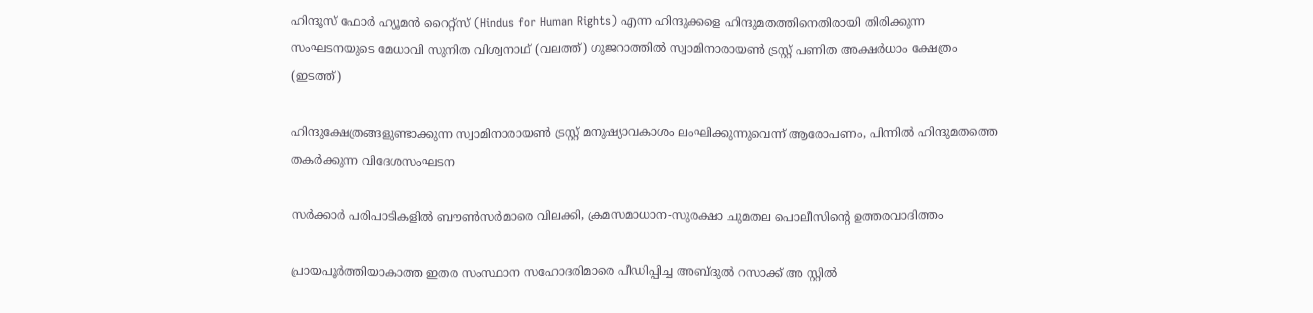ഹിന്ദൂസ് ഫോര്‍ ഹ്യൂമന്‍ റൈറ്റ്സ് (Hindus for Human Rights) എന്ന ഹിന്ദുക്കളെ ഹിന്ദുമതത്തിനെതിരായി തിരിക്കുന്ന സംഘടനയുടെ മേധാവി സുനിത വിശ്വനാഥ് (വലത്ത്) ഗുജറാത്തില്‍ സ്വാമിനാരായണ്‍ ട്രസ്റ്റ് പണിത അക്ഷര്‍ധാം ക്ഷേത്രം (ഇടത്ത്)

ഹിന്ദുക്ഷേത്രങ്ങളുണ്ടാക്കുന്ന സ്വാമിനാരായണ്‍ ട്രസ്റ്റ് മനുഷ്യാവകാശം ലംഘിക്കുന്നുവെന്ന് ആരോപണം, പിന്നില്‍ ഹിന്ദുമതത്തെ തകര്‍ക്കുന്ന വിദേശസംഘടന

സര്‍ക്കാര്‍ പരിപാടികളില്‍ ബൗണ്‍സര്‍മാരെ വിലക്കി, ക്രമസമാധാന-സുരക്ഷാ ചുമതല പൊലീസിന്റെ ഉത്തരവാദിത്തം

പ്രായപൂര്‍ത്തിയാകാത്ത ഇതര സംസ്ഥാന സഹോദരിമാരെ പീഡിപ്പിച്ച അബ്ദുല്‍ റസാക്ക് അ സ്റ്റില്‍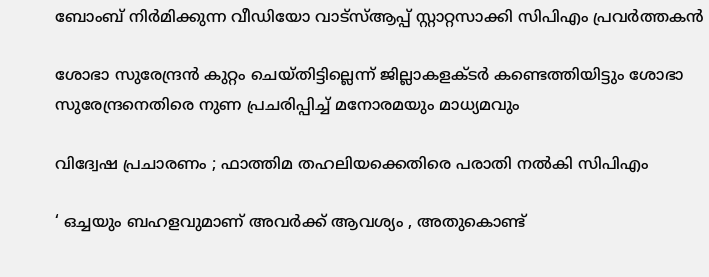ബോംബ് നിര്‍മിക്കുന്ന വീഡിയോ വാട്‌സ്ആപ്പ് സ്റ്റാറ്റസാക്കി സിപിഎം പ്രവര്‍ത്തകന്‍

ശോഭാ സുരേന്ദ്രന്‍ കുറ്റം ചെയ്തിട്ടില്ലെന്ന് ജില്ലാകളക്ടര്‍ കണ്ടെത്തിയിട്ടും ശോഭാ സുരേന്ദ്രനെതിരെ നുണ പ്രചരിപ്പിച്ച് മനോരമയും മാധ്യമവും

വിദ്വേഷ പ്രചാരണം ; ഫാത്തിമ തഹലിയക്കെതിരെ പരാതി നല്‍കി സിപിഎം

‘ ഒച്ചയും ബഹളവുമാണ് അവർക്ക് ആവശ്യം , അതുകൊണ്ട്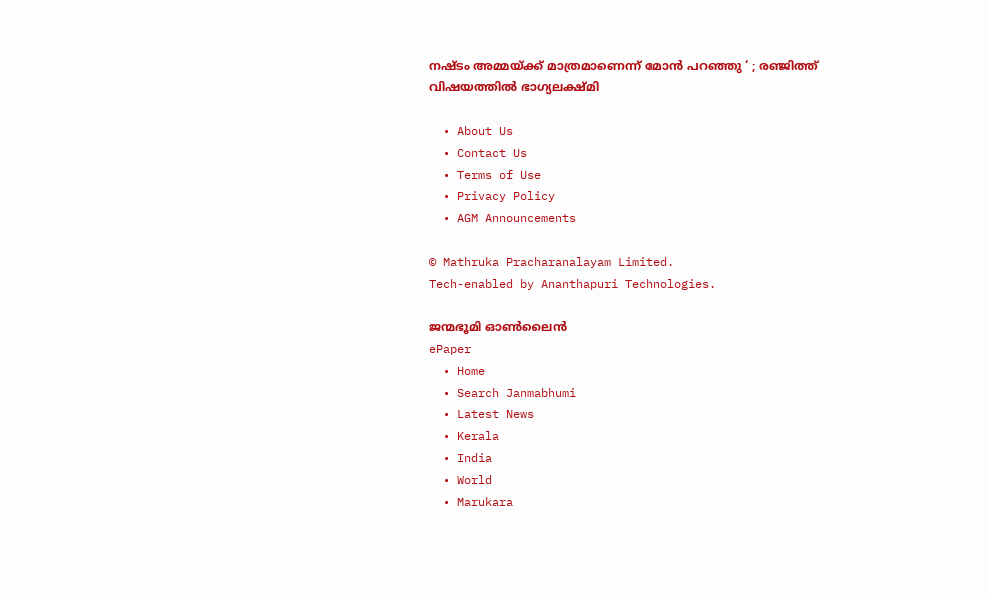നഷ്ടം അമ്മയ്‌ക്ക് മാത്രമാണെന്ന് മോൻ പറഞ്ഞു ‘ ; രഞ്ജിത്ത് വിഷയത്തിൽ ഭാഗ്യലക്ഷ്മി

  • About Us
  • Contact Us
  • Terms of Use
  • Privacy Policy
  • AGM Announcements

© Mathruka Pracharanalayam Limited.
Tech-enabled by Ananthapuri Technologies.

ജന്മഭൂമി ഓണ്‍ലൈന്‍
ePaper
  • Home
  • Search Janmabhumi
  • Latest News
  • Kerala
  • India
  • World
  • Marukara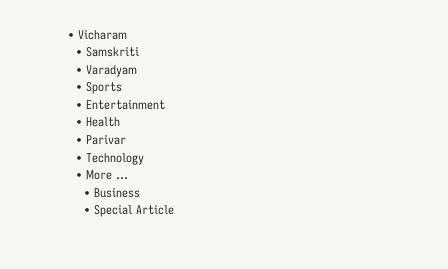• Vicharam
  • Samskriti
  • Varadyam
  • Sports
  • Entertainment
  • Health
  • Parivar
  • Technology
  • More …
    • Business
    • Special Article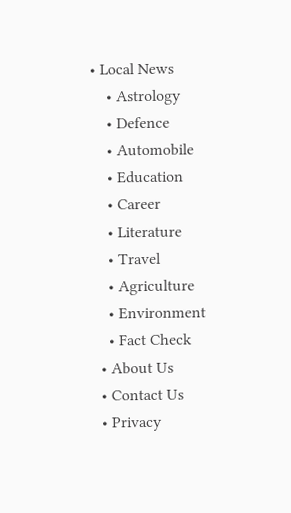• Local News
    • Astrology
    • Defence
    • Automobile
    • Education
    • Career
    • Literature
    • Travel
    • Agriculture
    • Environment
    • Fact Check
  • About Us
  • Contact Us
  • Privacy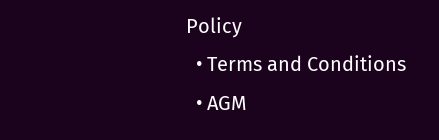Policy
  • Terms and Conditions
  • AGM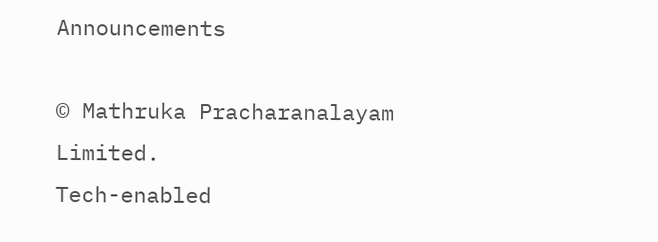Announcements

© Mathruka Pracharanalayam Limited.
Tech-enabled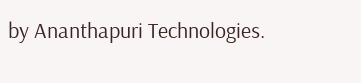by Ananthapuri Technologies.